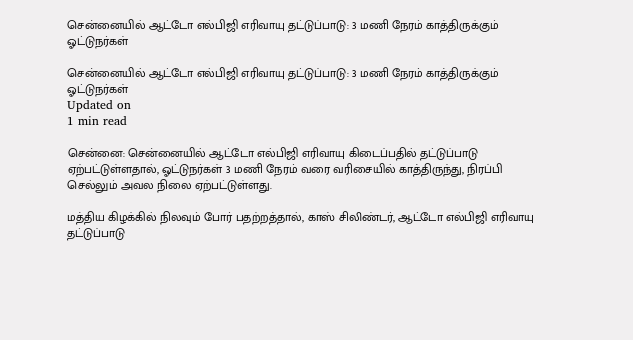சென்னையில் ஆட்டோ எல்பிஜி எரிவாயு தட்டுப்பாடு: 3 மணி நேரம் காத்திருக்கும் ஓட்டுநர்கள்

சென்னையில் ஆட்டோ எல்பிஜி எரிவாயு தட்டுப்பாடு: 3 மணி நேரம் காத்திருக்கும் ஓட்டுநர்கள்
Updated on
1 min read

சென்னை: சென்னையில் ஆட்டோ எல்பிஜி எரிவாயு கிடைப்பதில் தட்டுப்பாடு ஏற்பட்டுள்ளதால், ஓட்டுநர்கள் 3 மணி நேரம் வரை வரிசையில் காத்திருந்து, நிரப்பி செல்லும் அவல நிலை ஏற்பட்டுள்ளது.

மத்திய கிழக்கில் நிலவும் போர் பதற்றத்தால், காஸ் சிலிண்டர், ஆட்டோ எல்பிஜி எரிவாயு தட்டுப்பாடு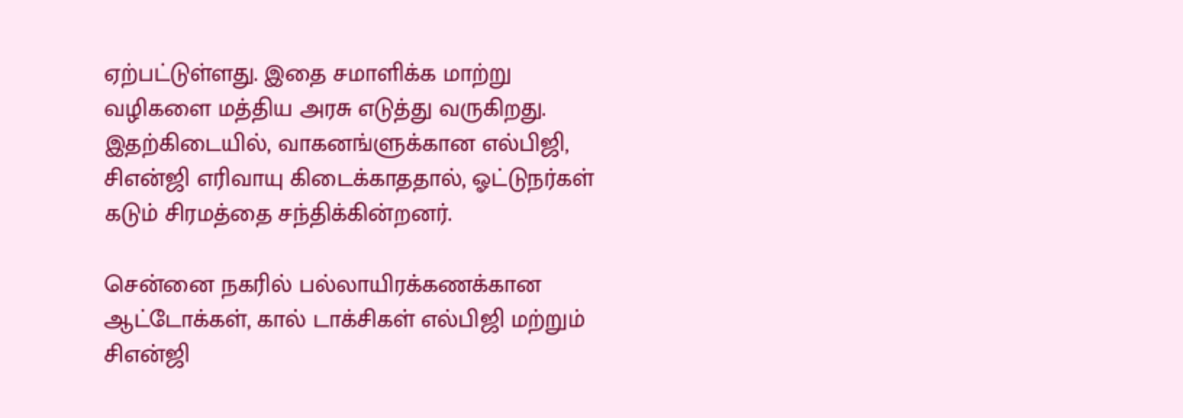ஏற்பட்டுள்ளது. இதை சமாளிக்க மாற்று வழிகளை மத்திய அரசு எடுத்து வருகிறது. இதற்கிடையில், வாகனங்ளுக்கான எல்பிஜி, சிஎன்ஜி எரிவாயு கிடைக்காததால், ஓட்டுநர்கள் கடும் சிரமத்தை சந்திக்கின்றனர்.

சென்னை நகரில் பல்லாயிரக்கணக்கான ஆட்டோக்கள், கால் டாக்சிகள் எல்பிஜி மற்றும் சிஎன்ஜி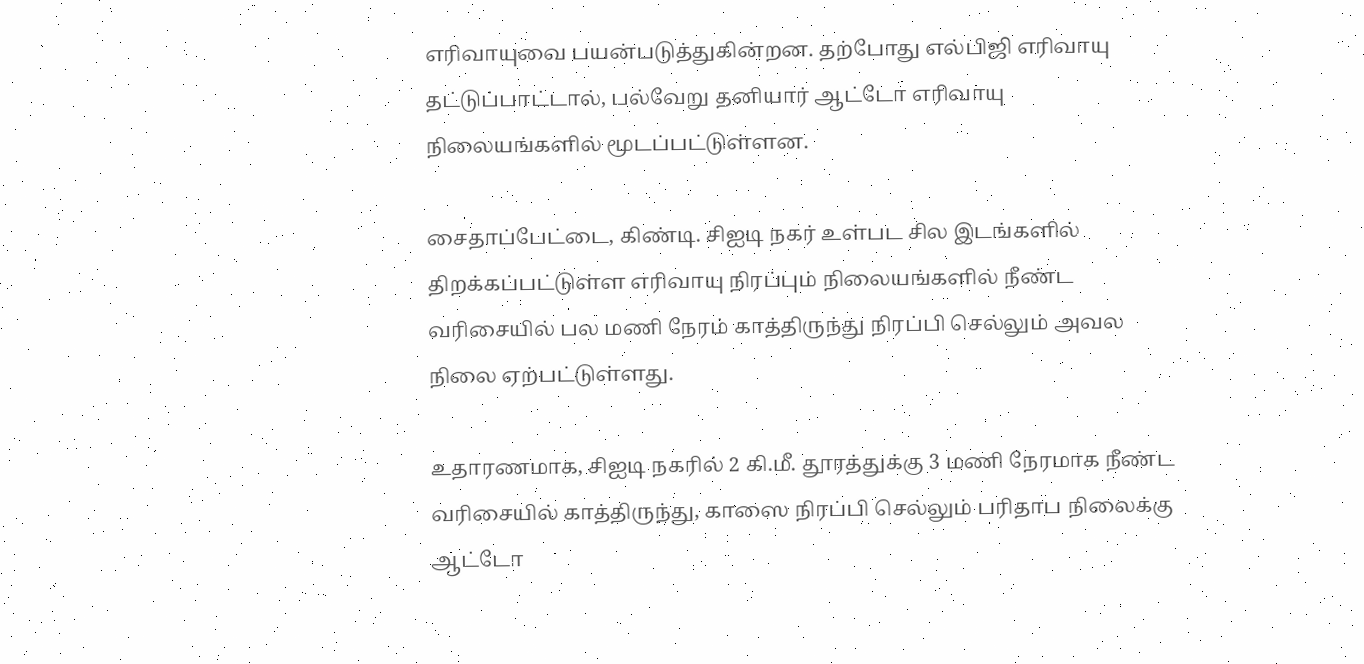எரிவாயுவை பயன்படுத்துகின்றன. தற்போது எல்பிஜி எரிவாயு தட்டுப்பாட்டால், பல்வேறு தனியார் ஆட்டோ எரிவாயு நிலையங்களில் மூடப்பட்டுள்ளன.

சைதாப்பேட்டை, கிண்டி. சிஐடி நகர் உள்பட சில இடங்களில் திறக்கப்பட்டுள்ள எரிவாயு நிரப்பும் நிலையங்களில் நீண்ட வரிசையில் பல மணி நேரம் காத்திருந்து நிரப்பி செல்லும் அவல நிலை ஏற்பட்டுள்ளது.

உதாரணமாக, சிஐடி நகரில் 2 கி.மீ. தூரத்துக்கு 3 மணி நேரமாக நீண்ட வரிசையில் காத்திருந்து, காஸை நிரப்பி செல்லும் பரிதாப நிலைக்கு ஆட்டோ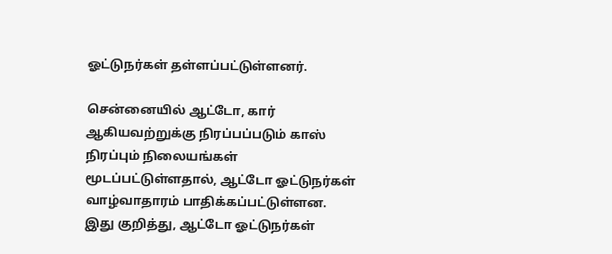ஓட்டுநர்கள் தள்ளப்பட்டுள்ளனர்.

சென்னையில் ஆட்டோ, கார் ஆகியவற்றுக்கு நிரப்பப்படும் காஸ் நிரப்பும் நிலையங்கள் மூடப்பட்டுள்ளதால், ஆட்டோ ஓட்டுநர்கள் வாழ்வாதாரம் பாதிக்கப்பட்டுள்ளன. இது குறித்து, ஆட்டோ ஓட்டுநர்கள்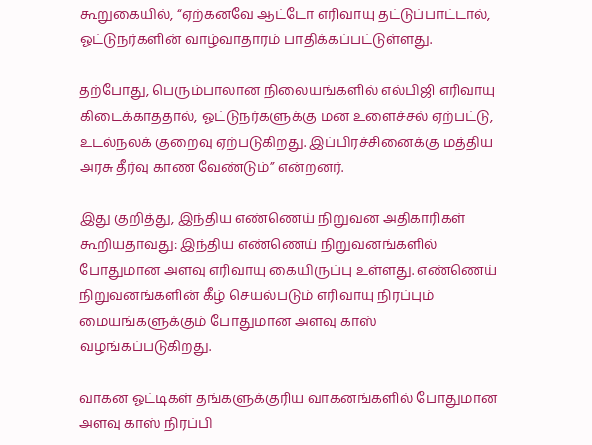கூறுகையில், “ஏற்கனவே ஆட்டோ எரிவாயு தட்டுப்பாட்டால், ஓட்டுநர்களின் வாழ்வாதாரம் பாதிக்கப்பட்டுள்ளது.

தற்போது, பெரும்பாலான நிலையங்களில் எல்பிஜி எரிவாயு கிடைக்காததால், ஓட்டுநர்களுக்கு மன உளைச்சல் ஏற்பட்டு, உடல்நலக் குறைவு ஏற்படுகிறது. இப்பிரச்சினைக்கு மத்திய அரசு தீர்வு காண வேண்டும்” என்றனர்.

இது குறித்து, இந்திய எண்ணெய் நிறுவன அதிகாரிகள் கூறியதாவது: இந்திய எண்ணெய் நிறுவனங்களில் போதுமான அளவு எரிவாயு கையிருப்பு உள்ளது. எண்ணெய் நிறுவனங்களின் கீழ் செயல்படும் எரிவாயு நிரப்பும் மையங்களுக்கும் போதுமான அளவு காஸ் வழங்கப்படுகிறது.

வாகன ஓட்டிகள் தங்களுக்குரிய வாகனங்களில் போதுமான அளவு காஸ் நிரப்பி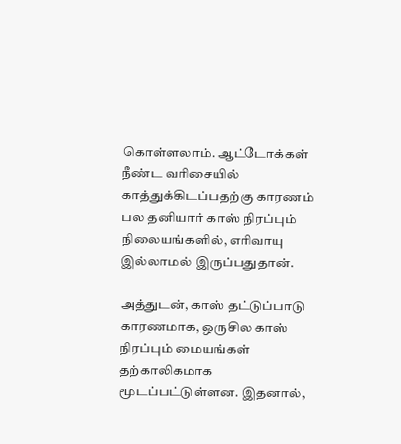கொள்ளலாம். ஆட்டோக்கள் நீண்ட வரிசையில் காத்துக்கிடப்பதற்கு காரணம் பல தனியார் காஸ் நிரப்பும் நிலையங்களில், எரிவாயு இல்லாமல் இருப்பதுதான்.

அத்துடன், காஸ் தட்டுப்பாடு காரணமாக, ஒருசில காஸ் நிரப்பும் மையங்கள் தற்காலிகமாக மூடப்பட்டுள்ளன. இதனால்,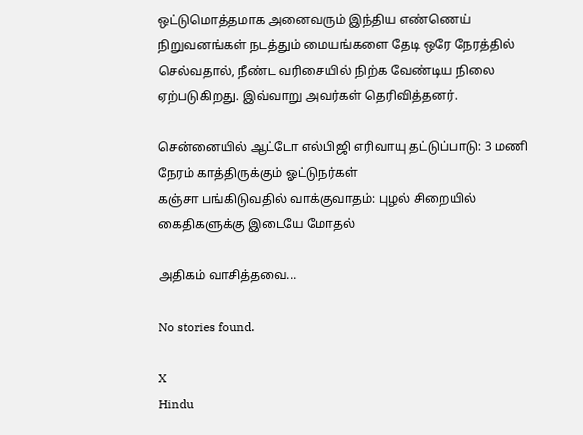ஒட்டுமொத்தமாக அனைவரும் இந்திய எண்ணெய் நிறுவனங்கள் நடத்தும் மையங்களை தேடி ஒரே நேரத்தில் செல்வதால், நீண்ட வரிசையில் நிற்க வேண்டிய நிலை ஏற்படுகிறது. இவ்வாறு அவர்கள் தெரிவித்தனர்.

சென்னையில் ஆட்டோ எல்பிஜி எரிவாயு தட்டுப்பாடு: 3 மணி நேரம் காத்திருக்கும் ஓட்டுநர்கள்
கஞ்சா பங்கிடுவதில் வாக்குவாதம்: புழல் சிறையில் கைதிகளுக்கு இடையே மோதல்

அதிகம் வாசித்தவை...

No stories found.

X
Hindu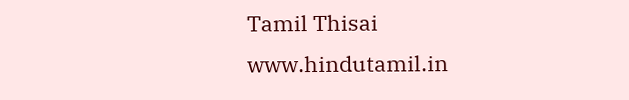Tamil Thisai
www.hindutamil.in